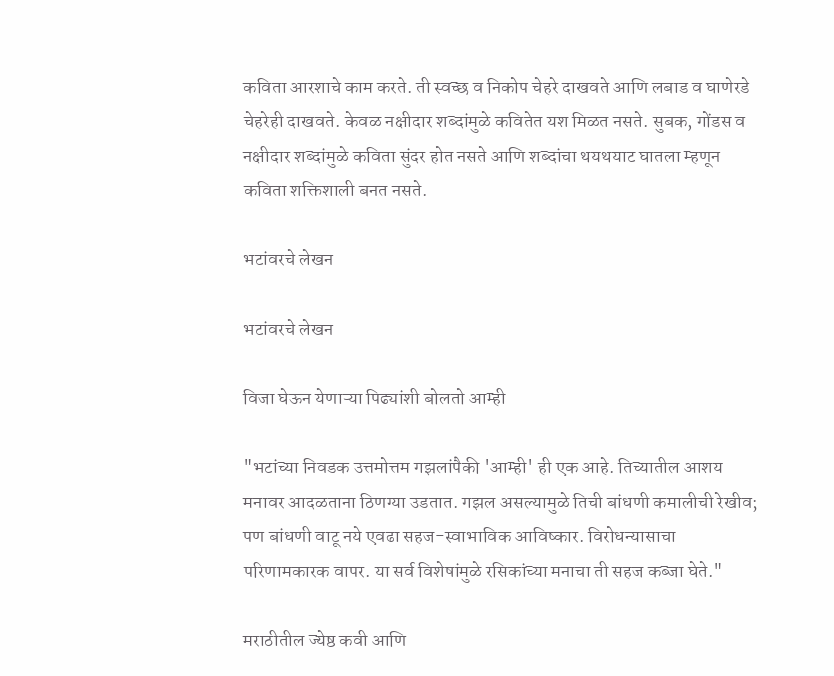कविता आरशाचे काम करते. ती स्वच्छ व निकोप चेहरे दाखवते आणि लबाड व घाणेरडे चेहरेही दाखवते. केवळ नक्षीदार शब्दांमुळे कवितेत यश मिळत नसते. सुबक, गोंडस व नक्षीदार शब्दांमुळे कविता सुंदर होत नसते आणि शब्दांचा थयथयाट घातला म्हणून कविता शक्तिशाली बनत नसते.

भटांवरचे लेखन

भटांवरचे लेखन

विजा घेऊन येणाऱ्या पिढ्यांशी बोलतो आम्ही

"भटांच्या निवडक उत्तमोत्तम गझलांपैकी 'आम्ही' ही एक आहे. तिच्यातील आशय
मनावर आदळताना ठिणग्या उडतात. गझल असल्यामुळे तिची बांधणी कमालीची रेखीव;
पण बांधणी वाटू नये एवढा सहज-स्वाभाविक आविष्कार. विरोधन्यासाचा
परिणामकारक वापर. या सर्व विशेषांमुळे रसिकांच्या मनाचा ती सहज कब्जा घेते."

मराठीतील ज्येष्ठ कवी आणि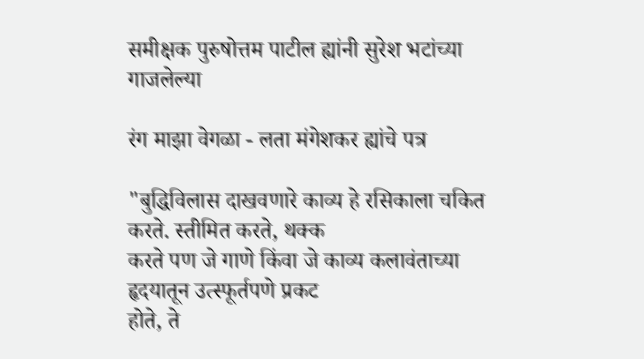समीक्षक पुरुषोत्तम पाटील ह्यांनी सुरेश भटांच्या गाजलेल्या

रंग माझा वेगळा - लता मंगेशकर ह्यांचे पत्र

"बुद्धिविलास दाखवणारे काव्य हे रसिकाला चकित करते. स्तीमित करते, थक्क
करते पण जे गाणे किंवा जे काव्य कलावंताच्या हृदयातून उत्स्फूर्तपणे प्रकट
होते, ते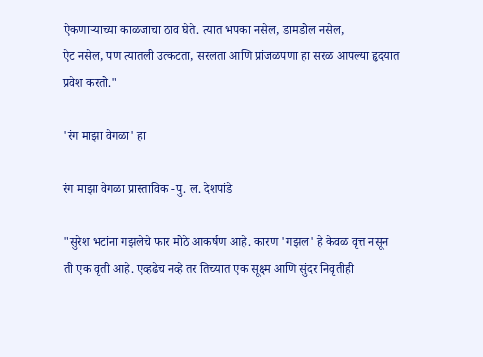ऐकणाऱ्याच्या काळजाचा ठाव घेते. त्यात भपका नसेल, डामडोल नसेल,
ऐट नसेल, पण त्यातली उत्कटता, सरलता आणि प्रांजळपणा हा सरळ आपल्या हृदयात
प्रवेश करतो."

'रंग माझा वेगळा' हा

रंग माझा वेगळा प्रास्ताविक -पु. ल. देशपांडे

"सुरेश भटांना गझलेचे फार मोठे आकर्षण आहे. कारण 'गझल' हे केवळ वृत्त नसून
ती एक वृती आहे. एव्हढेच नव्हे तर तिच्यात एक सूक्ष्म आणि सुंदर निवृतीही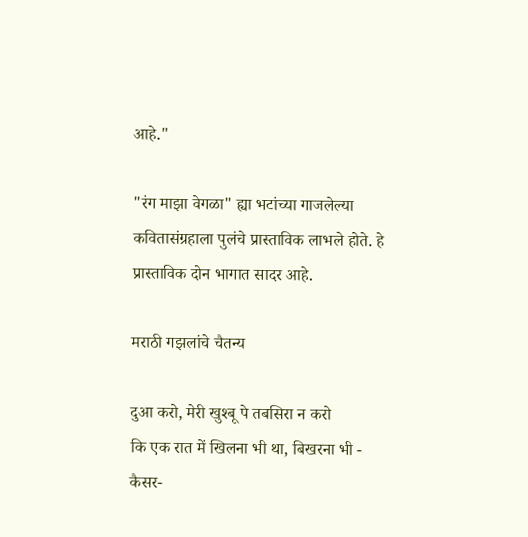आहे."

"रंग माझा वेगळा" ह्या भटांच्या गाजलेल्या कवितासंग्रहाला पुलंचे प्रास्ताविक लाभले होते. हे प्रास्ताविक दोन भागात सादर आहे.

मराठी गझलांचे चैतन्य

दुआ करो, मेरी खुश्बू पे तबसिरा न करो
कि एक रात में खिलना भी था, बिखरना भी -
कैसर-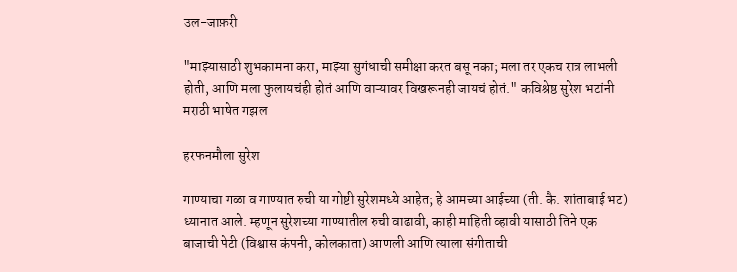उल-जाफ़री

"माझ्यासाठी शुभकामना करा, माझ्या सुगंधाची समीक्षा करत बसू नका; मला तर एकच रात्र लाभली होती, आणि मला फुलायचंही होतं आणि वाऱ्यावर विखरूनही जायचं होतं." कविश्रेष्ठ सुरेश भटांनी मराठी भाषेत गझल

हरफनमौला सुरेश

गाण्याचा गळा व गाण्यात रुची या गोष्टी सुरेशमध्ये आहेत; हे आमच्या आईच्या (ती. कै. शांताबाई भट) ध्यानात आले. म्हणून सुरेशच्या गाण्यातील रुची वाढावी, काही माहिती व्हावी यासाठी तिने एक बाजाची पेटी (विश्वास कंपनी, कोलकाता) आणली आणि त्याला संगीताची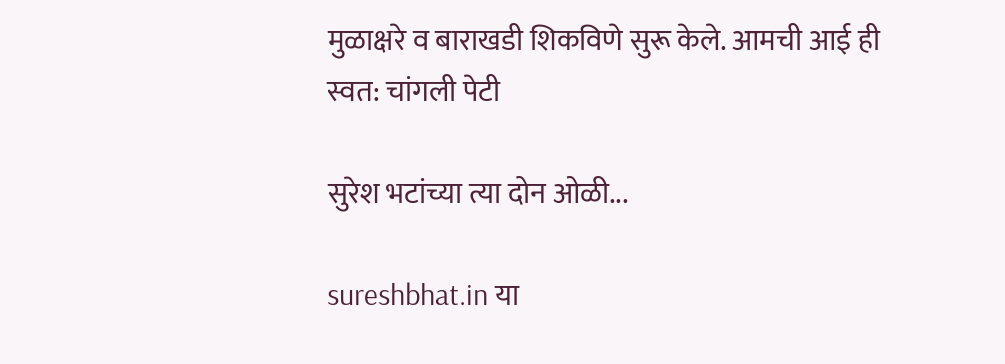मुळाक्षरे व बाराखडी शिकविणे सुरू केले. आमची आई ही स्वत: चांगली पेटी

सुरेश भटांच्या त्या दोन ओळी...

sureshbhat.in या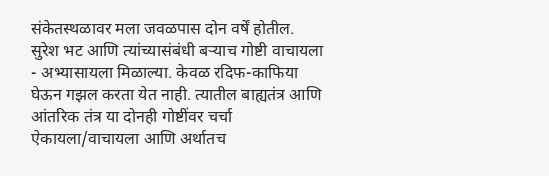संकेतस्थळावर मला जवळपास दोन वर्षें होतील. सुरेश भट आणि त्यांच्यासंबंधी बर्‍याच गोष्टी वाचायला - अभ्यासायला मिळाल्या. केवळ रदिफ-काफिया घेऊन गझल करता येत नाही. त्यातील बाह्यतंत्र आणि आंतरिक तंत्र या दोनही गोष्टींवर चर्चा ऐकायला/वाचायला आणि अर्थातच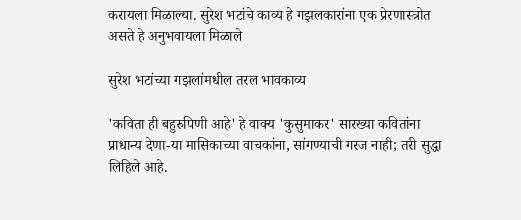करायला मिळाल्या. सुरेश भटांचे काव्य हे गझलकारांना एक प्रेरणास्त्रोत असते हे अनुभवायला मिळाले

सुरेश भटांच्या गझलांमधील तरल भावकाव्य

'कविता ही बहुरुपिणी आहे' हे वाक्य 'कुसुमाकर' सारख्या कवितांना प्राधान्य देणा-या मासिकाच्या वाचकांना, सांगण्याची गरज नाही; तरी सुद्धा लिहिले आहे.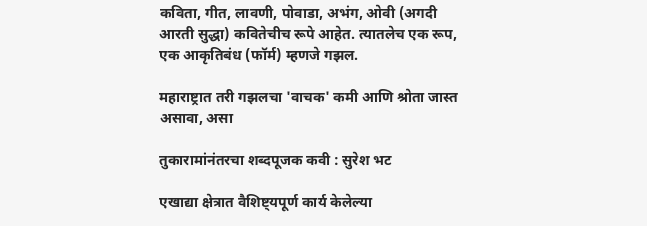कविता, गीत, लावणी, पोवाडा, अभंग, ओवी (अगदी आरती सुद्धा) कवितेचीच रूपे आहेत. त्यातलेच एक रूप, एक आकृतिबंध (फॉर्म) म्हणजे गझल.

महाराष्ट्रात तरी गझलचा 'वाचक' कमी आणि श्रोता जास्त असावा, असा

तुकारामांनंतरचा शब्दपूजक कवी : सुरेश भट

एखाद्या क्षेत्रात वैशिष्ट्यपूर्ण कार्य केलेल्या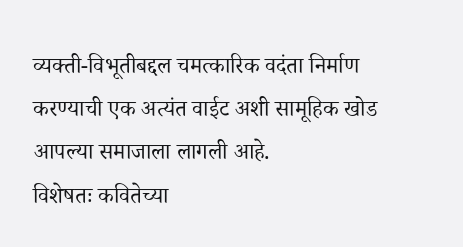व्यक्ती-विभूतीबद्दल चमत्कारिक वदंता निर्माण करण्याची एक अत्यंत वाईट अशी सामूहिक खोड आपल्या समाजाला लागली आहे.
विशेषतः कवितेच्या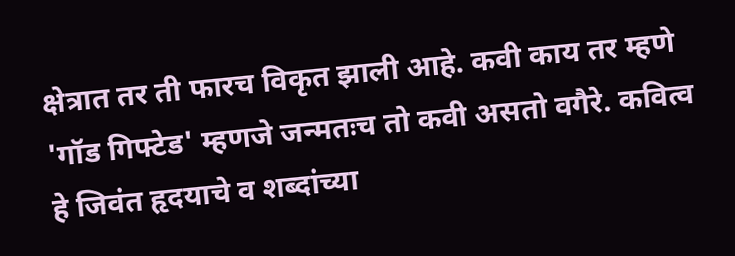क्षेत्रात तर ती फारच विकृत झाली आहे. कवी काय तर म्हणे 'गॉड गिफ्टेड' म्हणजे जन्मतःच तो कवी असतो वगैरे. कवित्व हे जिवंत हृदयाचे व शब्दांच्या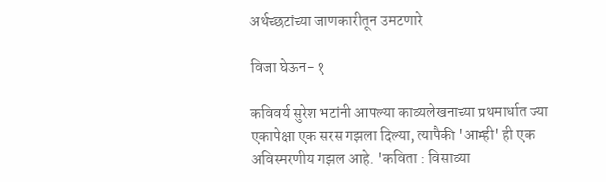अर्थच्छटांच्या जाणकारीतून उमटणारे

विजा घेऊन- १

कविवर्य सुरेश भटांनी आपल्या काव्यलेखनाच्या प्रथमार्धात ज्या एकापेक्षा एक सरस गझला दिल्या, त्यापैकी 'आम्ही' ही एक अविस्मरणीय गझल आहे. 'कविता : विसाव्या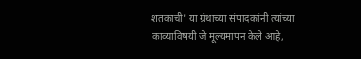शतकाची' या ग्रंथाच्या संपादकांनी त्यांच्या काव्याविषयी जे मूल्यमापन केले आहे,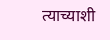त्याच्याशी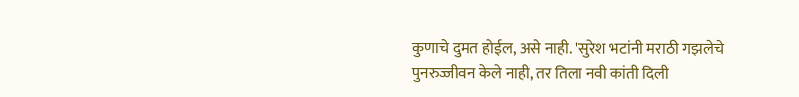कुणाचे दुमत होईल, असे नाही. 'सुरेश भटांनी मराठी गझलेचे पुनरुज्जीवन केले नाही, तर तिला नवी कांती दिली